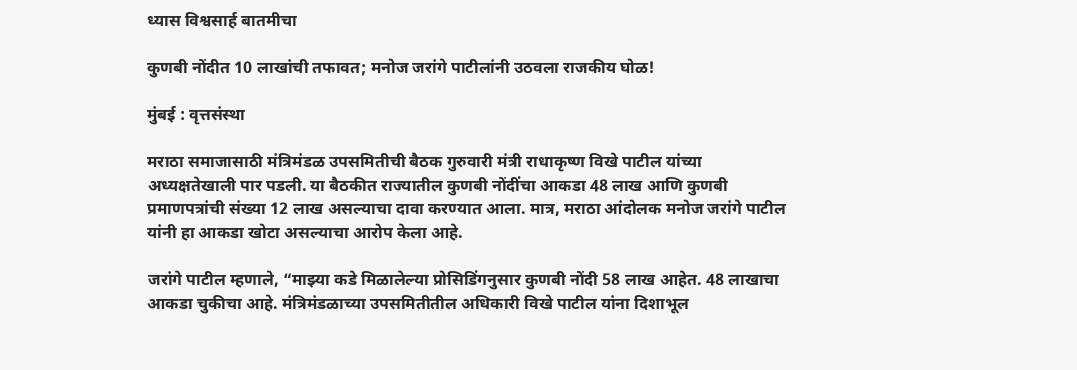ध्यास विश्वसार्ह बातमीचा

कुणबी नोंदीत 10 लाखांची तफावत; मनोज जरांगे पाटीलांनी उठवला राजकीय घोळ!

मुंबई : वृत्तसंस्था

मराठा समाजासाठी मंत्रिमंडळ उपसमितीची बैठक गुरुवारी मंत्री राधाकृष्ण विखे पाटील यांच्या अध्यक्षतेखाली पार पडली. या बैठकीत राज्यातील कुणबी नोंदींचा आकडा 48 लाख आणि कुणबी प्रमाणपत्रांची संख्या 12 लाख असल्याचा दावा करण्यात आला. मात्र, मराठा आंदोलक मनोज जरांगे पाटील यांनी हा आकडा खोटा असल्याचा आरोप केला आहे.

जरांगे पाटील म्हणाले, “माझ्या कडे मिळालेल्या प्रोसिडिंगनुसार कुणबी नोंदी 58 लाख आहेत. 48 लाखाचा आकडा चुकीचा आहे. मंत्रिमंडळाच्या उपसमितीतील अधिकारी विखे पाटील यांना दिशाभूल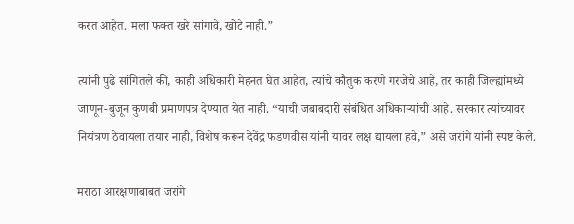करत आहेत. मला फक्त खरे सांगावे, खोटे नाही.”

त्यांनी पुढे सांगितले की, काही अधिकारी मेहनत घेत आहेत, त्यांचे कौतुक करणे गरजेचे आहे, तर काही जिल्ह्यांमध्ये जाणून-बुजून कुणबी प्रमाणपत्र देण्यात येत नाही. “याची जबाबदारी संबंधित अधिकाऱ्यांची आहे. सरकार त्यांच्यावर नियंत्रण ठेवायला तयार नाही, विशेष करून देवेंद्र फडणवीस यांनी यावर लक्ष द्यायला हवे,” असे जरांगे यांनी स्पष्ट केले.

मराठा आरक्षणाबाबत जरांगे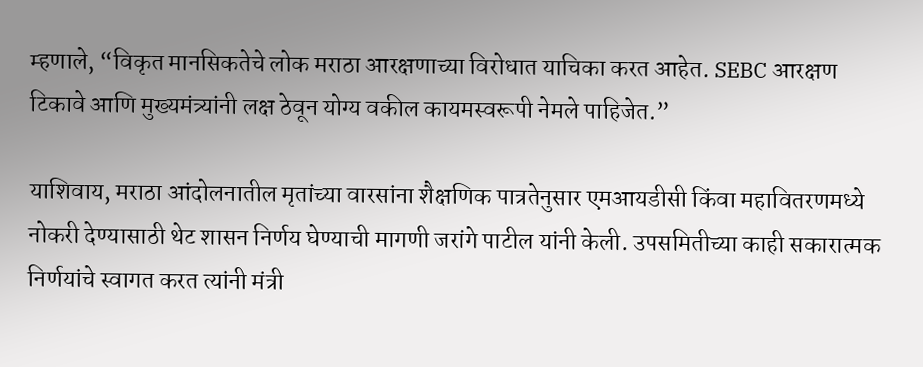म्हणाले, “विकृत मानसिकतेचे लोक मराठा आरक्षणाच्या विरोधात याचिका करत आहेत. SEBC आरक्षण टिकावे आणि मुख्यमंत्र्यांनी लक्ष ठेवून योग्य वकील कायमस्वरूपी नेमले पाहिजेत.”

याशिवाय, मराठा आंदोलनातील मृतांच्या वारसांना शैक्षणिक पात्रतेनुसार एमआयडीसी किंवा महावितरणमध्ये नोकरी देण्यासाठी थेट शासन निर्णय घेण्याची मागणी जरांगे पाटील यांनी केली. उपसमितीच्या काही सकारात्मक निर्णयांचे स्वागत करत त्यांनी मंत्री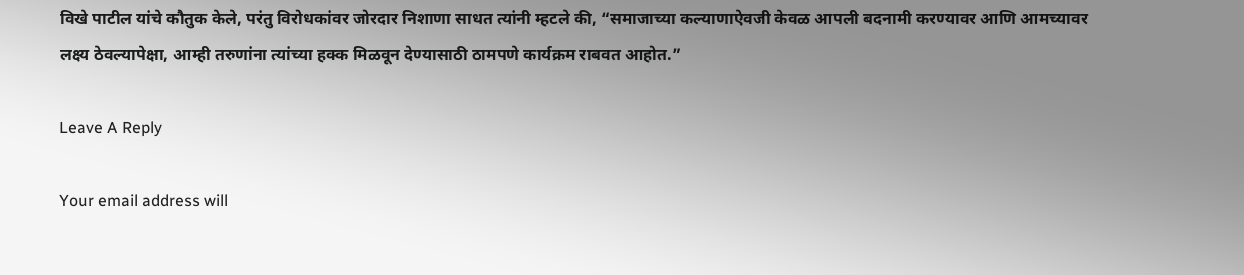विखे पाटील यांचे कौतुक केले, परंतु विरोधकांवर जोरदार निशाणा साधत त्यांनी म्हटले की, “समाजाच्या कल्याणाऐवजी केवळ आपली बदनामी करण्यावर आणि आमच्यावर लक्ष्य ठेवल्यापेक्षा, आम्ही तरुणांना त्यांच्या हक्क मिळवून देण्यासाठी ठामपणे कार्यक्रम राबवत आहोत.”

Leave A Reply

Your email address will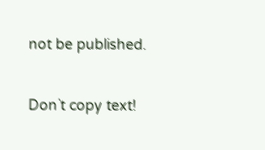not be published.

Don`t copy text!